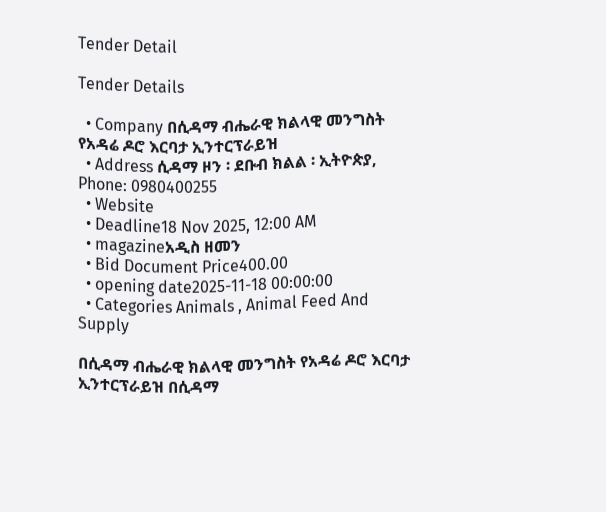Tender Detail

Tender Details

  • Company በሲዳማ ብሔራዊ ክልላዊ መንግስት የአዳሬ ዶሮ እርባታ ኢንተርፕራይዝ
  • Address ሲዳማ ዞን ፡ ደቡብ ክልል ፡ ኢትዮጵያ, Phone: 0980400255
  • Website
  • Deadline18 Nov 2025, 12:00 AM
  • magazineአዲስ ዘመን
  • Bid Document Price400.00
  • opening date2025-11-18 00:00:00
  • Categories Animals , Animal Feed And Supply

በሲዳማ ብሔራዊ ክልላዊ መንግስት የአዳሬ ዶሮ እርባታ ኢንተርፕራይዝ በሲዳማ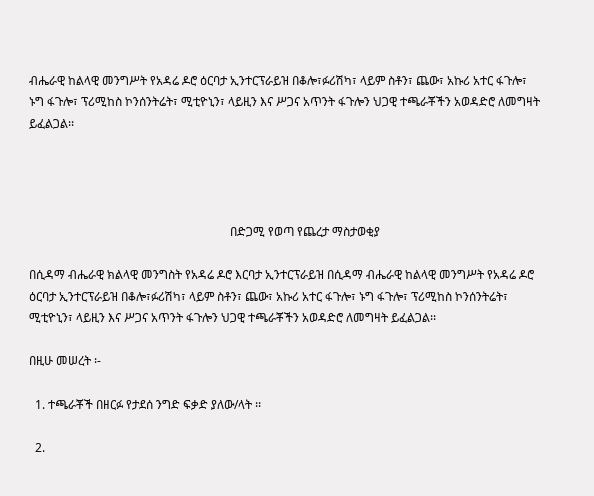ብሔራዊ ከልላዊ መንግሥት የአዳሬ ዶሮ ዕርባታ ኢንተርፕራይዝ በቆሎ፣ፉሪሽካ፣ ላይም ስቶን፣ ጨው፣ አኩሪ አተር ፋጉሎ፣ ኑግ ፋጉሎ፣ ፕሪሚከስ ኮንሰንትሬት፣ ሚቲዮኒን፣ ላይዚን እና ሥጋና አጥንት ፋጉሎን ህጋዊ ተጫራቾችን አወዳድሮ ለመግዛት ይፈልጋል፡፡




                                                                   በድጋሚ የወጣ የጨረታ ማስታወቂያ

በሲዳማ ብሔራዊ ክልላዊ መንግስት የአዳሬ ዶሮ እርባታ ኢንተርፕራይዝ በሲዳማ ብሔራዊ ከልላዊ መንግሥት የአዳሬ ዶሮ ዕርባታ ኢንተርፕራይዝ በቆሎ፣ፉሪሽካ፣ ላይም ስቶን፣ ጨው፣ አኩሪ አተር ፋጉሎ፣ ኑግ ፋጉሎ፣ ፕሪሚከስ ኮንሰንትሬት፣ ሚቲዮኒን፣ ላይዚን እና ሥጋና አጥንት ፋጉሎን ህጋዊ ተጫራቾችን አወዳድሮ ለመግዛት ይፈልጋል፡፡

በዚሁ መሠረት ፡-

  1. ተጫራቾች በዘርፉ የታደሰ ንግድ ፍቃድ ያለው/ላት ፡፡

  2.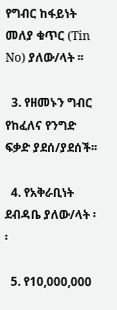የግብር ከፋይነት መለያ ቁጥር (Tin No) ያለው/ላት ፡፡

  3. የዘመኑን ግብር የከፈለና የንግድ ፍቃድ ያደሰ/ያደሰች፡፡

  4. የአቅራቢነት ደብዳቤ ያለው/ላት ፡፡

  5. የ10,000,000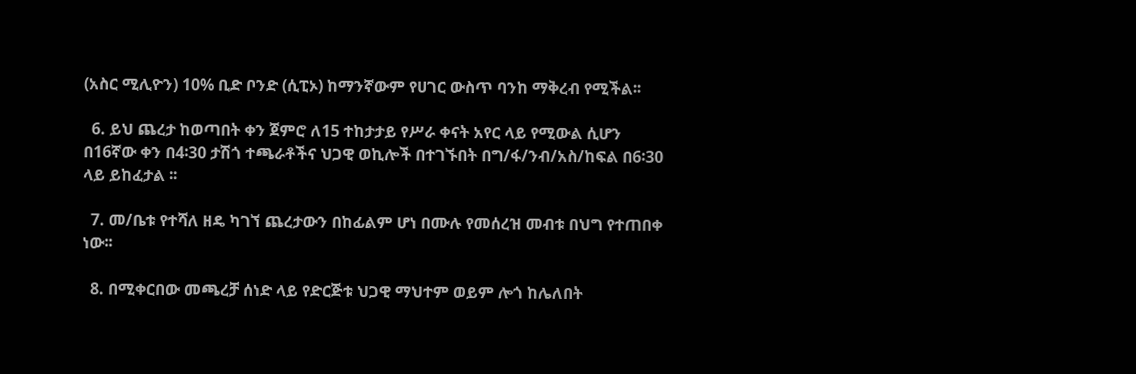(አስር ሚሊዮን) 10% ቢድ ቦንድ (ሲፒኦ) ከማንኛውም የሀገር ውስጥ ባንከ ማቅረብ የሚችል፡፡

  6. ይህ ጨረታ ከወጣበት ቀን ጀምሮ ለ15 ተከታታይ የሥራ ቀናት አየር ላይ የሚውል ሲሆን በ16ኛው ቀን በ4፡30 ታሽጎ ተጫራቶችና ህጋዊ ወኪሎች በተገኙበት በግ/ፋ/ንብ/አስ/ከፍል በ6፡30 ላይ ይከፈታል ፡፡

  7. መ/ቤቱ የተሻለ ዘዴ ካገኘ ጨረታውን በከፊልም ሆነ በሙሉ የመሰረዝ መብቱ በህግ የተጠበቀ ነው፡፡

  8. በሚቀርበው መጫረቻ ሰነድ ላይ የድርጅቱ ህጋዊ ማህተም ወይም ሎጎ ከሌለበት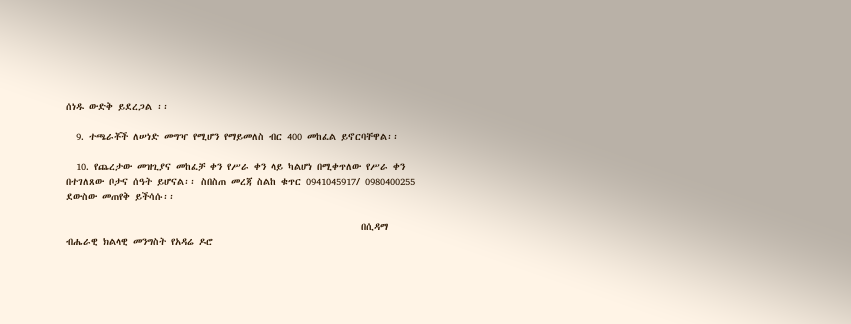ሰነዱ ውድቅ ይደረጋል ፡፡

  9. ተጫራቾች ለሠነድ መግዣ የሚሆን የማይመለስ ብር 400 መከፈል ይኖርባቸዋል፡፡

  10. የጨረታው መዝጊያና መከፈቻ ቀን የሥራ ቀን ላይ ካልሆነ በሚቀጥለው የሥራ ቀን በተገለጸው ቦታና ሰዓት ይሆናል፡፡ ስበስጠ መረጃ ስልከ ቁጥር 0941045917/ 0980400255 ደውስው መጠየቅ ይችሳሱ፡፡

                                                           በሲዳማ ብሔራዊ ክልላዊ መንግስት የአዳሬ ዶሮ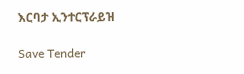እርባታ ኢንተርፕራይዝ

Save Tender